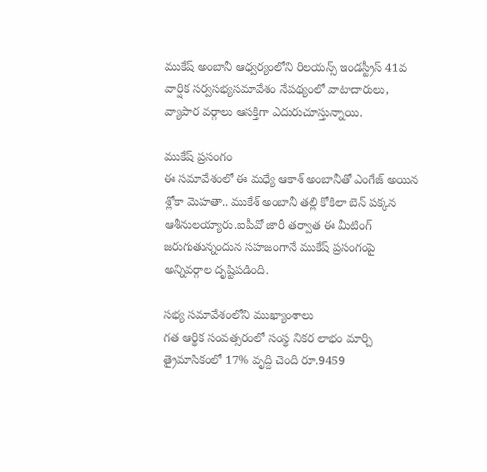ముకేష్ అంబానీ ఆధ్వర్యంలోని రిలయన్స్ ఇండస్ట్రీస్ 41వ వార్షిక సర్వసభ్యసమావేశం నేపథ్యంలో వాటాదారులు, వ్యాపార వర్గాలు ఆసక్తిగా ఎదురుచూస్తున్నాయి.

ముకేష్ ప్రసంగం
ఈ సమావేశంలో ఈ మధ్యే ఆకాశ్ అంబానీతో ఎంగేజ్ అయిన శ్లోకా మెహతా.. ముకేశ్ అంబానీ తల్లి కోకిలా బెన్ పక్కన ఆశీనులయ్యారు.ఐపీవో జారీ తర్వాత ఈ మీటింగ్ జరుగుతున్నందున సహజంగానే ముకేష్ ప్రసంగంపై అన్నివర్గాల దృష్టిపడింది.

సభ్య సమావేశంలోని ముఖ్యాంశాలు
గత ఆర్థిక సంవత్సరంలో సంస్థ నికర లాభం మార్చి త్రైమాసికంలో 17% వృద్ది చెంది రూ.9459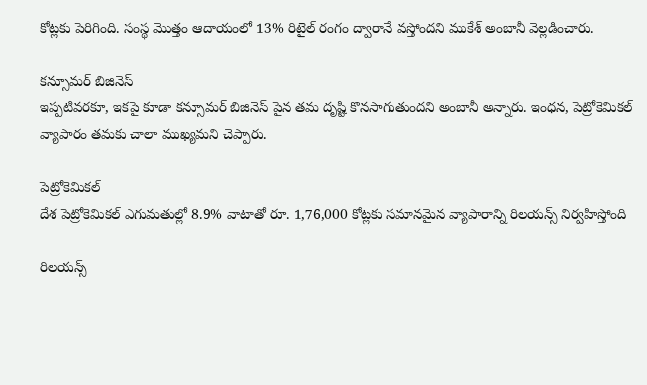కోట్లకు పెరిగింది. సంస్థ మొత్తం ఆదాయంలో 13% రిటైల్ రంగం ద్వారానే వస్తోందని ముకేశ్ అంబానీ వెల్లడించారు.

కన్సూమర్ బిజినెస్
ఇప్పటివరకూ, ఇకపై కూడా కన్సూమర్ బిజినెస్ పైన తమ దృష్టి కొనసాగుతుందని అంబానీ అన్నారు. ఇంధన, పెట్రోకెమికల్ వ్యాపారం తమకు చాలా ముఖ్యమని చెప్పారు.

పెట్రోకెమికల్
దేశ పెట్రోకెమికల్ ఎగుమతుల్లో 8.9% వాటాతో రూ. 1,76,000 కోట్లకు సమానమైన వ్యాపారాన్ని రిలయన్స్ నిర్వహిస్తోంది

రిలయన్స్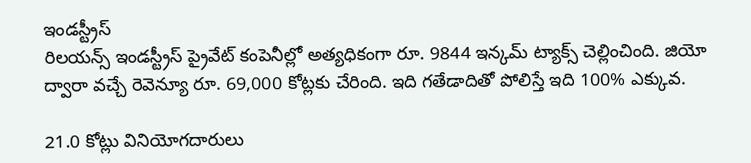ఇండస్ట్రీస్
రిలయన్స్ ఇండస్ట్రీస్ ప్రైవేట్ కంపెనీల్లో అత్యధికంగా రూ. 9844 ఇన్కమ్ ట్యాక్స్ చెల్లించింది. జియో ద్వారా వచ్చే రెవెన్యూ రూ. 69,000 కోట్లకు చేరింది. ఇది గతేడాదితో పోలిస్తే ఇది 100% ఎక్కువ.

21.0 కోట్లు వినియోగదారులు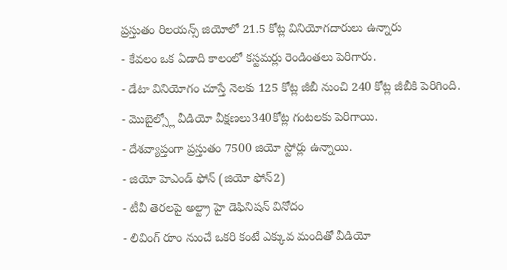ప్రస్తుతం రిలయన్స్ జియోలో 21.5 కోట్ల వినియోగదారులు ఉన్నారు
- కేవలం ఒక ఏడాది కాలంలో కస్టమర్లు రెండింతలు పెరిగారు.
- డేటా వినియోగం చూస్తే నెలకు 125 కోట్ల జీబీ నుంచి 240 కోట్ల జీబీకి పెరిగింది.
- మొబైల్స్లో వీడియో వీక్షణలు340కోట్ల గంటలకు పెరిగాయి.
- దేశవ్యాప్తంగా ప్రస్తుతం 7500 జియో స్టోర్లు ఉన్నాయి.
- జియో హెఎండ్ ఫోన్ (జియో ఫోన్2)
- టీవీ తెరలపై అల్ట్రా హై డెఫినిషన్ వినోదం
- లివింగ్ రూం నుంచే ఒకరి కంటే ఎక్కువ మందితో వీడియో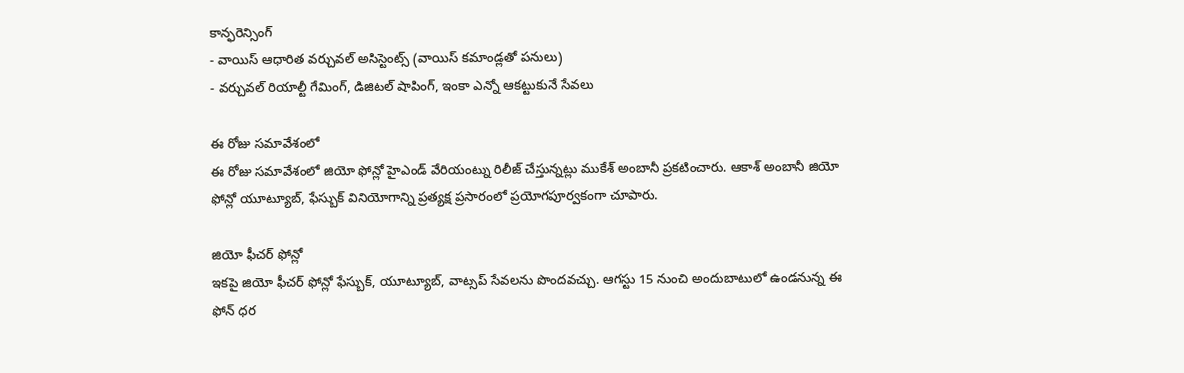కాన్ఫరెన్సింగ్
- వాయిస్ ఆధారిత వర్చువల్ అసిస్టెంట్స్ (వాయిస్ కమాండ్లతో పనులు)
- వర్చువల్ రియాల్టీ గేమింగ్, డిజిటల్ షాపింగ్, ఇంకా ఎన్నో ఆకట్టుకునే సేవలు

ఈ రోజు సమావేశంలో
ఈ రోజు సమావేశంలో జియో ఫోన్లో హైఎండ్ వేరియంట్ను రిలీజ్ చేస్తున్నట్లు ముకేశ్ అంబానీ ప్రకటించారు. ఆకాశ్ అంబానీ జియో ఫోన్లో యూట్యూబ్, ఫేస్బుక్ వినియోగాన్ని ప్రత్యక్ష ప్రసారంలో ప్రయోగపూర్వకంగా చూపారు.

జియో ఫీచర్ ఫోన్లో
ఇకపై జియో ఫీచర్ ఫోన్లో ఫేస్బుక్, యూట్యూబ్, వాట్సప్ సేవలను పొందవచ్చు. ఆగస్టు 15 నుంచి అందుబాటులో ఉండనున్న ఈ ఫోన్ ధర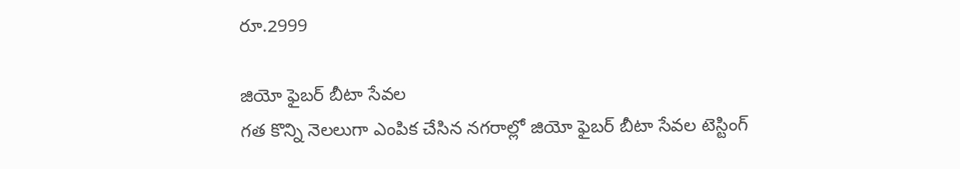రూ.2999

జియో ఫైబర్ బీటా సేవల
గత కొన్ని నెలలుగా ఎంపిక చేసిన నగరాల్లో జియో ఫైబర్ బీటా సేవల టెస్టింగ్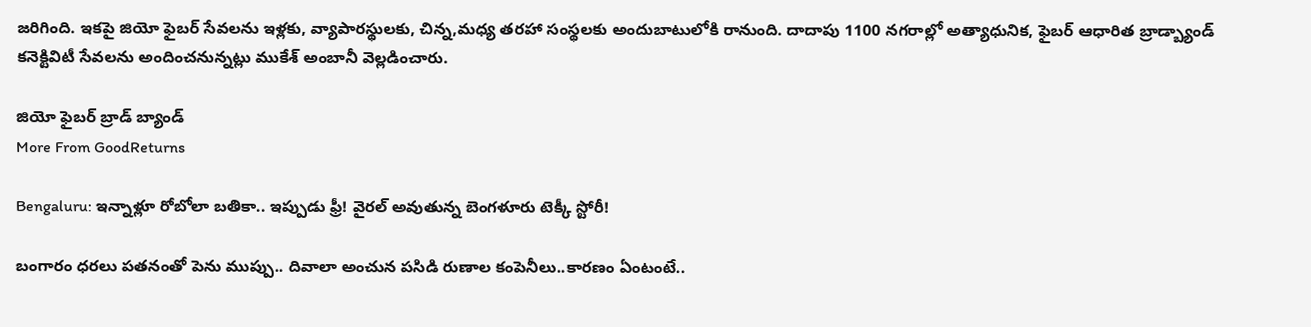జరిగింది. ఇకపై జియో ఫైబర్ సేవలను ఇళ్లకు, వ్యాపారస్థులకు, చిన్న,మధ్య తరహా సంస్థలకు అందుబాటులోకి రానుంది. దాదాపు 1100 నగరాల్లో అత్యాధునిక, ఫైబర్ ఆధారిత బ్రాడ్బ్యాండ్ కనెక్టివిటీ సేవలను అందించనున్నట్లు ముకేశ్ అంబానీ వెల్లడించారు.

జియో ఫైబర్ బ్రాడ్ బ్యాండ్
More From GoodReturns

Bengaluru: ఇన్నాళ్లూ రోబోలా బతికా.. ఇప్పుడు ఫ్రీ! వైరల్ అవుతున్న బెంగళూరు టెక్కీ స్టోరీ!

బంగారం ధరలు పతనంతో పెను ముప్పు.. దివాలా అంచున పసిడి రుణాల కంపెనీలు..కారణం ఏంటంటే..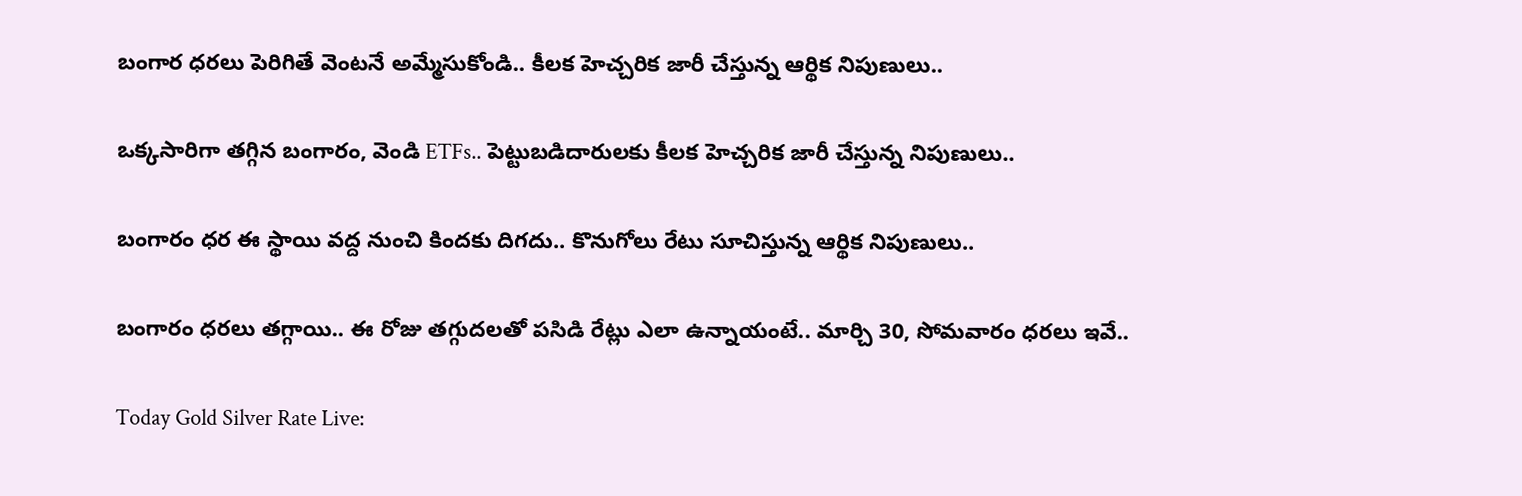బంగార ధరలు పెరిగితే వెంటనే అమ్మేసుకోండి.. కీలక హెచ్చరిక జారీ చేస్తున్న ఆర్థిక నిపుణులు..

ఒక్కసారిగా తగ్గిన బంగారం, వెండి ETFs.. పెట్టుబడిదారులకు కీలక హెచ్చరిక జారీ చేస్తున్న నిపుణులు..

బంగారం ధర ఈ స్థాయి వద్ద నుంచి కిందకు దిగదు.. కొనుగోలు రేటు సూచిస్తున్న ఆర్థిక నిపుణులు..

బంగారం ధరలు తగ్గాయి.. ఈ రోజు తగ్గుదలతో పసిడి రేట్లు ఎలా ఉన్నాయంటే.. మార్చి 30, సోమవారం ధరలు ఇవే..

Today Gold Silver Rate Live: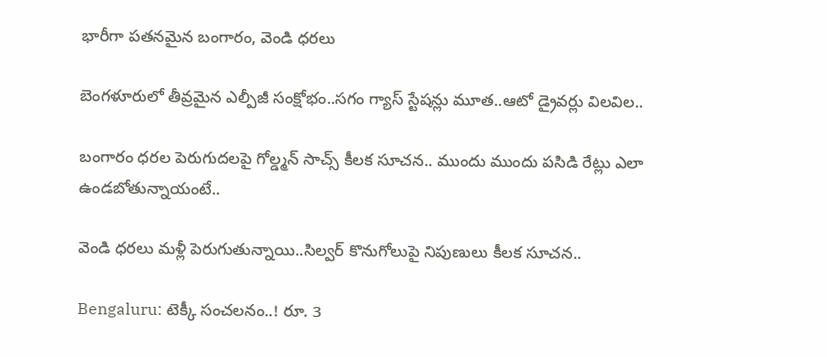భారీగా పతనమైన బంగారం, వెండి ధరలు

బెంగళూరులో తీవ్రమైన ఎల్పీజీ సంక్షోభం..సగం గ్యాస్ స్టేషన్లు మూత..ఆటో డ్రైవర్లు విలవిల..

బంగారం ధరల పెరుగుదలపై గోల్డ్మన్ సాచ్స్ కీలక సూచన.. ముందు ముందు పసిడి రేట్లు ఎలా ఉండబోతున్నాయంటే..

వెండి ధరలు మళ్లీ పెరుగుతున్నాయి..సిల్వర్ కొనుగోలుపై నిపుణులు కీలక సూచన..

Bengaluru: టెక్కీ సంచలనం..! రూ. 3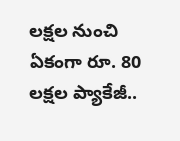లక్షల నుంచి ఏకంగా రూ. 80 లక్షల ప్యాకేజీ..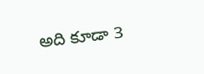అది కూడా 3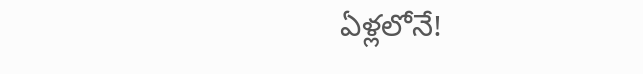ఏళ్లలోనే!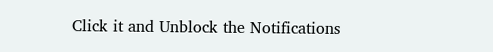Click it and Unblock the Notifications